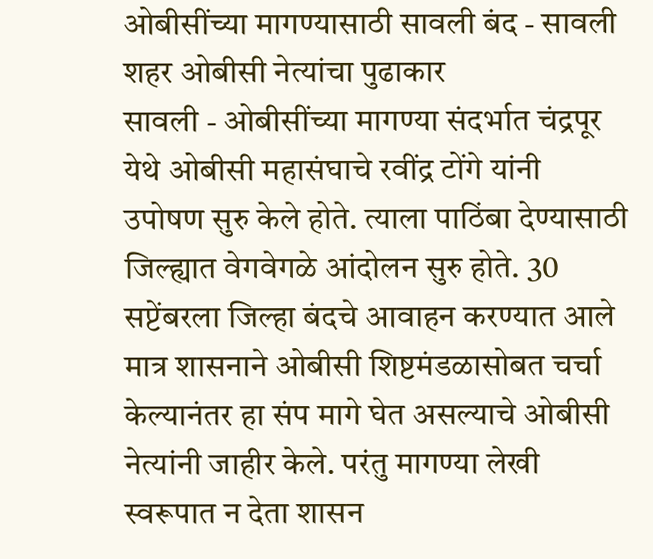ओबीसींच्या मागण्यासाठी सावली बंद - सावली शहर ओबीसी नेत्यांचा पुढाकार
सावली - ओबीसींच्या मागण्या संदर्भात चंद्रपूर येथे ओबीसी महासंघाचे रवींद्र टोंगे यांनी उपोषण सुरु केले होते. त्याला पाठिंबा देण्यासाठी जिल्ह्यात वेगवेगळे आंदोलन सुरु होते. 30 सप्टेंबरला जिल्हा बंदचे आवाहन करण्यात आले मात्र शासनाने ओबीसी शिष्टमंडळासोबत चर्चा केल्यानंतर हा संप मागे घेत असल्याचे ओबीसी नेत्यांनी जाहीर केले. परंतु मागण्या लेखी स्वरूपात न देता शासन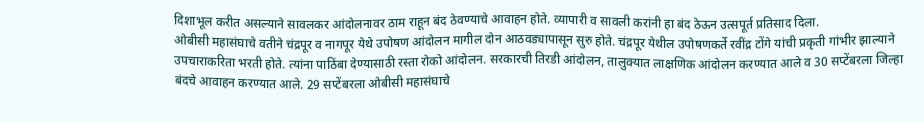दिशाभूल करीत असल्याने सावलकर आंदोलनावर ठाम राहून बंद ठेवण्याचे आवाहन होते. व्यापारी व सावली करांनी हा बंद ठेऊन उत्सपूर्त प्रतिसाद दिला.
ओबीसी महासंघाचे वतीने चंद्रपूर व नागपूर येथे उपोषण आंदोलन मागील दोन आठवड्यापासून सुरु होते. चंद्रपूर येथील उपोषणकर्ते रवींद्र टोंगे यांची प्रकृती गांभीर झाल्याने उपचाराकरिता भरती होते. त्यांना पाठिंबा देण्यासाठी रस्ता रोको आंदोलन. सरकारची तिरडी आंदोलन, तालुक्यात लाक्षणिक आंदोलन करण्यात आले व 30 सप्टेंबरला जिल्हा बंदचे आवाहन करण्यात आले. 29 सप्टेंबरला ओबीसी महासंघाचे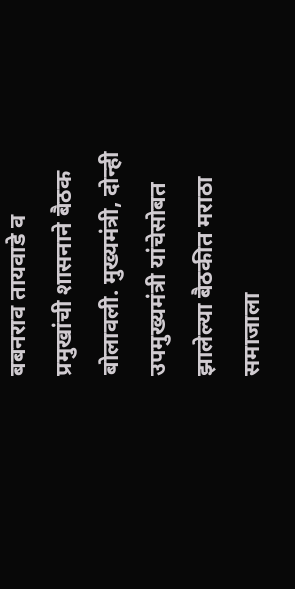बबनराव तायवाडे व प्रमुखांची शासनाने बैठक बोलावली. मुख्यमंत्री, दोन्ही उपमुख्यमंत्री यांचेसोबत झालेल्या बैठकीत मराठा समाजाला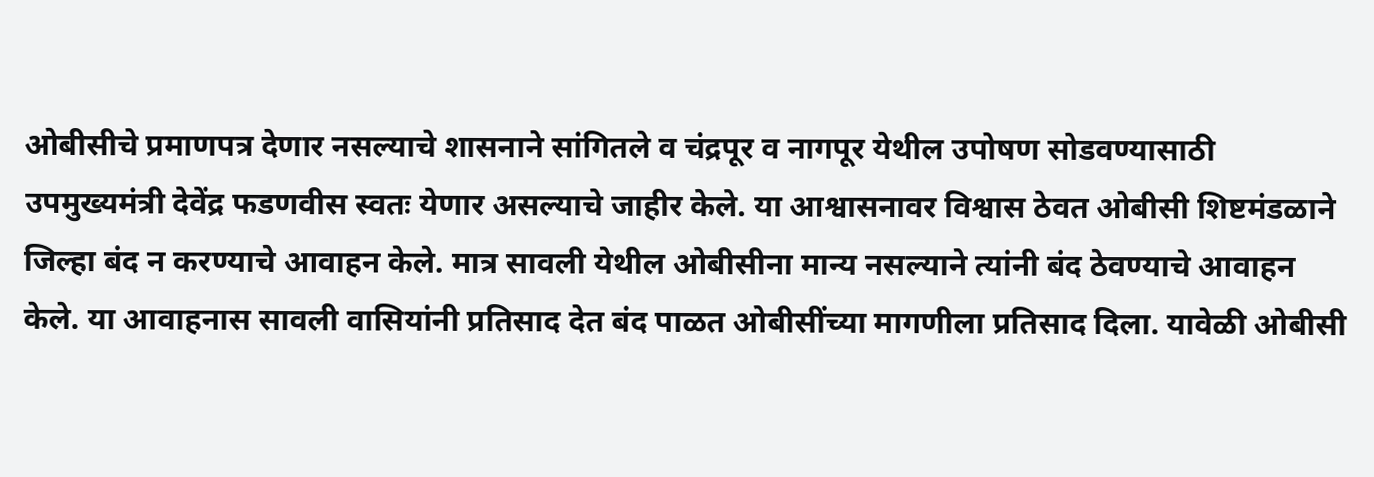ओबीसीचे प्रमाणपत्र देणार नसल्याचे शासनाने सांगितले व चंद्रपूर व नागपूर येथील उपोषण सोडवण्यासाठी उपमुख्यमंत्री देवेंद्र फडणवीस स्वतः येणार असल्याचे जाहीर केले. या आश्वासनावर विश्वास ठेवत ओबीसी शिष्टमंडळाने जिल्हा बंद न करण्याचे आवाहन केले. मात्र सावली येथील ओबीसीना मान्य नसल्याने त्यांनी बंद ठेवण्याचे आवाहन केले. या आवाहनास सावली वासियांनी प्रतिसाद देत बंद पाळत ओबीसींच्या मागणीला प्रतिसाद दिला. यावेळी ओबीसी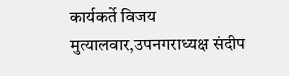कार्यकर्ते विजय मुत्यालवार,उपनगराध्यक्ष संदीप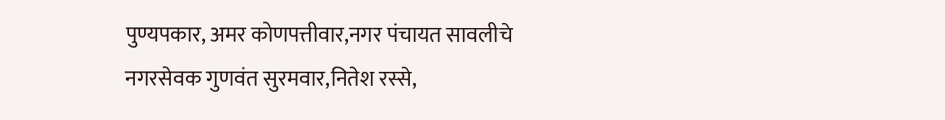पुण्यपकार, अमर कोणपत्तीवार,नगर पंचायत सावलीचे नगरसेवक गुणवंत सुरमवार,नितेश रस्से,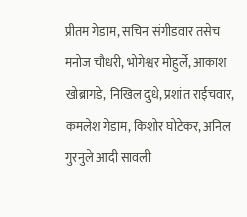प्रीतम गेडाम, सचिन संगीडवार तसेच मनोज चौधरी, भोगेश्वर मोहुर्ले, आकाश खोब्रागडे, निखिल दुधे, प्रशांत राईचवार, कमलेश गेडाम, किशोर घोटेकर, अनिल गुरनुले आदी सावली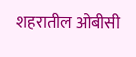शहरातील ओबीसी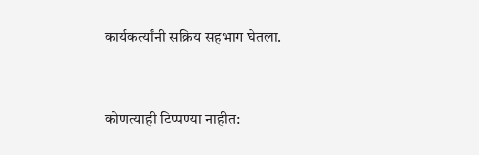कार्यकर्त्यांनी सक्रिय सहभाग घेतला.


कोणत्याही टिप्पण्या नाहीत: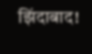झिंदाबाद!